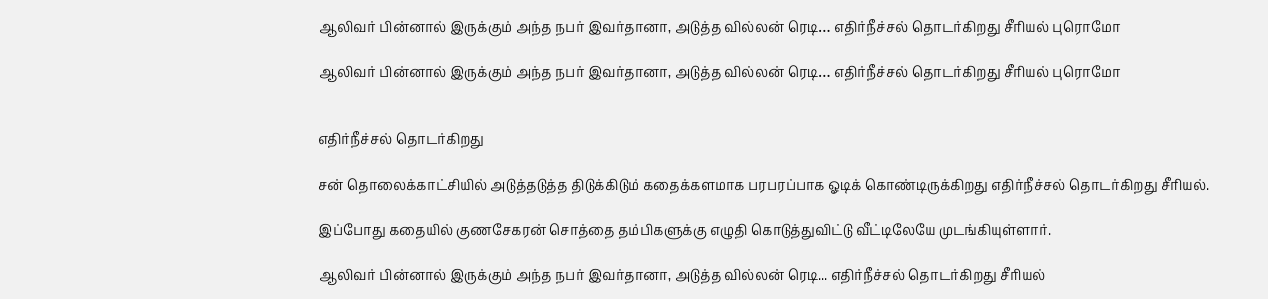ஆலிவர் பின்னால் இருக்கும் அந்த நபர் இவர்தானா, அடுத்த வில்லன் ரெடி… எதிர்நீச்சல் தொடர்கிறது சீரியல் புரொமோ

ஆலிவர் பின்னால் இருக்கும் அந்த நபர் இவர்தானா, அடுத்த வில்லன் ரெடி… எதிர்நீச்சல் தொடர்கிறது சீரியல் புரொமோ


எதிர்நீச்சல் தொடர்கிறது

சன் தொலைக்காட்சியில் அடுத்தடுத்த திடுக்கிடும் கதைக்களமாக பரபரப்பாக ஓடிக் கொண்டிருக்கிறது எதிர்நீச்சல் தொடர்கிறது சீரியல்.

இப்போது கதையில் குணசேகரன் சொத்தை தம்பிகளுக்கு எழுதி கொடுத்துவிட்டு வீட்டிலேயே முடங்கியுள்ளார்.

ஆலிவர் பின்னால் இருக்கும் அந்த நபர் இவர்தானா, அடுத்த வில்லன் ரெடி... எதிர்நீச்சல் தொடர்கிறது சீரியல்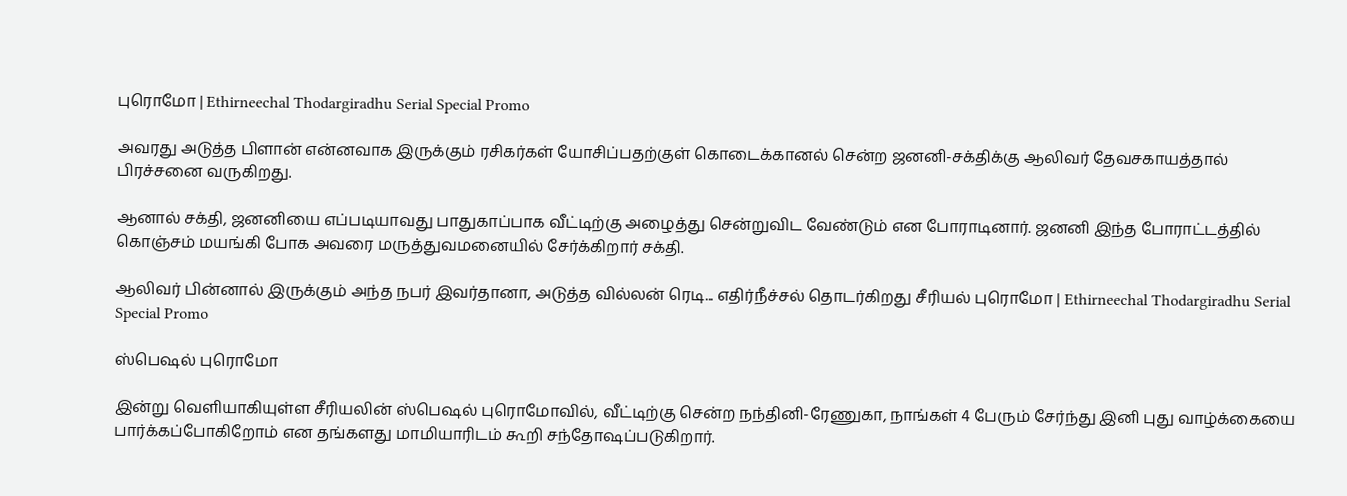புரொமோ | Ethirneechal Thodargiradhu Serial Special Promo

அவரது அடுத்த பிளான் என்னவாக இருக்கும் ரசிகர்கள் யோசிப்பதற்குள் கொடைக்கானல் சென்ற ஜனனி-சக்திக்கு ஆலிவர் தேவசகாயத்தால் பிரச்சனை வருகிறது.

ஆனால் சக்தி, ஜனனியை எப்படியாவது பாதுகாப்பாக வீட்டிற்கு அழைத்து சென்றுவிட வேண்டும் என போராடினார். ஜனனி இந்த போராட்டத்தில் கொஞ்சம் மயங்கி போக அவரை மருத்துவமனையில் சேர்க்கிறார் சக்தி.

ஆலிவர் பின்னால் இருக்கும் அந்த நபர் இவர்தானா, அடுத்த வில்லன் ரெடி... எதிர்நீச்சல் தொடர்கிறது சீரியல் புரொமோ | Ethirneechal Thodargiradhu Serial Special Promo

ஸ்பெஷல் புரொமோ

இன்று வெளியாகியுள்ள சீரியலின் ஸ்பெஷல் புரொமோவில், வீட்டிற்கு சென்ற நந்தினி-ரேணுகா, நாங்கள் 4 பேரும் சேர்ந்து இனி புது வாழ்க்கையை பார்க்கப்போகிறோம் என தங்களது மாமியாரிடம் கூறி சந்தோஷப்படுகிறார்.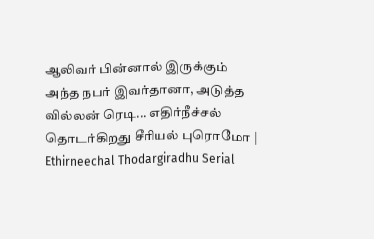ஆலிவர் பின்னால் இருக்கும் அந்த நபர் இவர்தானா, அடுத்த வில்லன் ரெடி... எதிர்நீச்சல் தொடர்கிறது சீரியல் புரொமோ | Ethirneechal Thodargiradhu Serial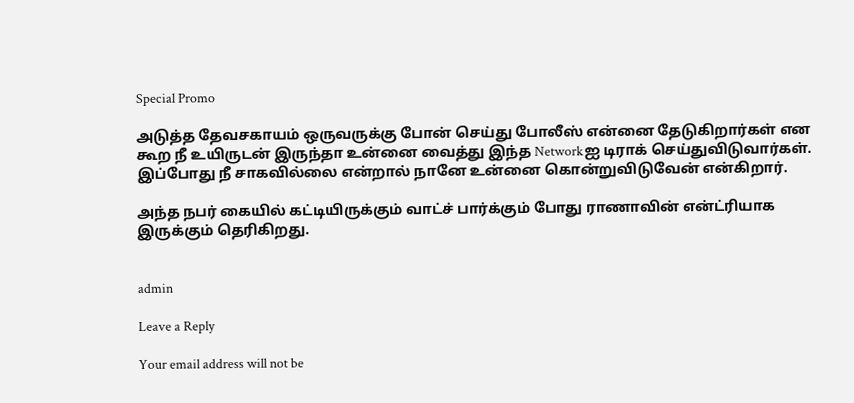Special Promo

அடுத்த தேவசகாயம் ஒருவருக்கு போன் செய்து போலீஸ் என்னை தேடுகிறார்கள் என கூற நீ உயிருடன் இருந்தா உன்னை வைத்து இந்த Networkஐ டிராக் செய்துவிடுவார்கள். இப்போது நீ சாகவில்லை என்றால் நானே உன்னை கொன்றுவிடுவேன் என்கிறார்.

அந்த நபர் கையில் கட்டியிருக்கும் வாட்ச் பார்க்கும் போது ராணாவின் என்ட்ரியாக இருக்கும் தெரிகிறது.


admin

Leave a Reply

Your email address will not be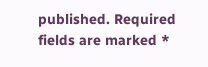published. Required fields are marked *